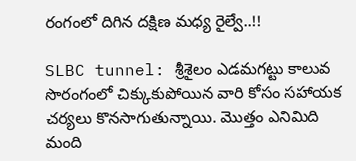రంగంలో దిగిన దక్షిణ మధ్య రైల్వే..!!

SLBC tunnel: శ్రీశైలం ఎడమగట్టు కాలువ సొరంగంలో చిక్కుకుపోయిన వారి కోసం సహాయక చర్యలు కొనసాగుతున్నాయి. మొత్తం ఎనిమిది మంది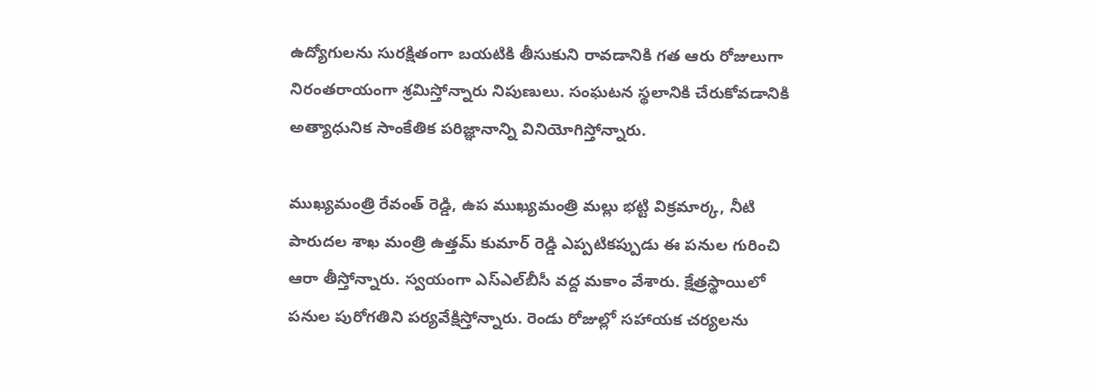ఉద్యోగులను సురక్షితంగా బయటికి తీసుకుని రావడానికి గత ఆరు రోజులుగా నిరంతరాయంగా శ్రమిస్తోన్నారు నిపుణులు. సంఘటన స్థలానికి చేరుకోవడానికి అత్యాధునిక సాంకేతిక పరిజ్ఞానాన్ని వినియోగిస్తోన్నారు.

ముఖ్యమంత్రి రేవంత్ రెడ్డి, ఉప ముఖ్యమంత్రి మల్లు భట్టి విక్రమార్క, నీటి పారుదల శాఖ మంత్రి ఉత్తమ్ కుమార్ రెడ్డి ఎప్పటికప్పుడు ఈ పనుల గురించి ఆరా తీస్తోన్నారు. స్వయంగా ఎస్ఎల్‌బీసీ వద్ద మకాం వేశారు. క్షేత్రస్థాయిలో పనుల పురోగతిని పర్యవేక్షిస్తోన్నారు. రెండు రోజుల్లో సహాయక చర్యలను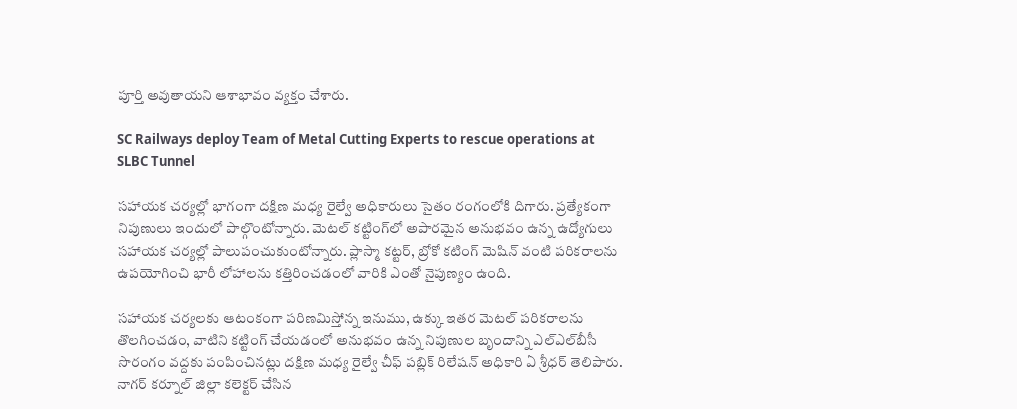పూర్తి అవుతాయని ఆశాభావం వ్యక్తం చేశారు.

SC Railways deploy Team of Metal Cutting Experts to rescue operations at SLBC Tunnel

సహాయక చర్యల్లో భాగంగా దక్షిణ మధ్య రైల్వే అధికారులు సైతం రంగంలోకి దిగారు. ప్రత్యేకంగా నిపుణులు ఇందులో పాల్గొంటోన్నారు. మెటల్ కట్టింగ్‌లో అపారమైన అనుభవం ఉన్న ఉద్యోగులు సహాయక చర్యల్లో పాలుపంచుకుంటోన్నారు. ప్లాస్మా కట్టర్, బ్రోకో కటింగ్ మెషిన్ వంటి పరికరాలను ఉపయోగించి భారీ లోహాలను కత్తిరించడంలో వారికి ఎంతో నైపుణ్యం ఉంది.

సహాయక చర్యలకు ఆటంకంగా పరిణమిస్తోన్న ఇనుము, ఉక్కు ఇతర మెటల్ పరికరాలను తొలగించడం, వాటిని కట్టింగ్ చేయడంలో అనుభవం ఉన్న నిపుణుల బృందాన్ని ఎల్‌ఎల్‌బీసీ సొరంగం వద్దకు పంపించినట్లు దక్షిణ మధ్య రైల్వే చీఫ్ పబ్లిక్ రిలేషన్ అధికారి ఏ శ్రీధర్ తెలిపారు. నాగర్ కర్నూల్ జిల్లా కలెక్టర్ చేసిన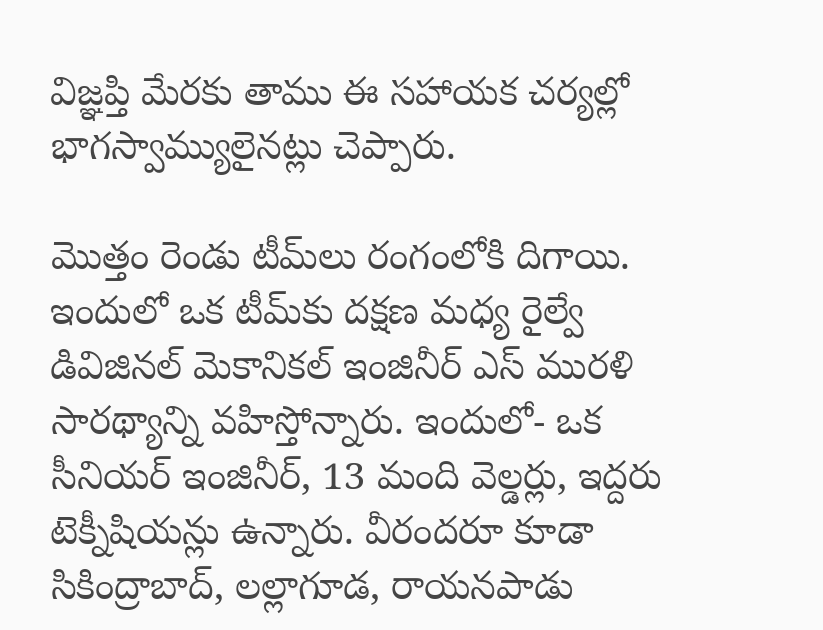విజ్ఞప్తి మేరకు తాము ఈ సహాయక చర్యల్లో భాగస్వామ్యులైనట్లు చెప్పారు.

మొత్తం రెండు టీమ్‌లు రంగంలోకి దిగాయి. ఇందులో ఒక టీమ్‌కు దక్షణ మధ్య రైల్వే డివిజినల్ మెకానికల్ ఇంజినీర్ ఎస్ మురళి సారథ్యాన్ని వహిస్తోన్నారు. ఇందులో- ఒక సీనియర్ ఇంజినీర్, 13 మంది వెల్డర్లు, ఇద్దరు టెక్నీషియన్లు ఉన్నారు. వీరందరూ కూడా సికింద్రాబాద్, లల్లాగూడ, రాయనపాడు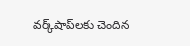వర్క్‌షాప్‌లకు చెందిన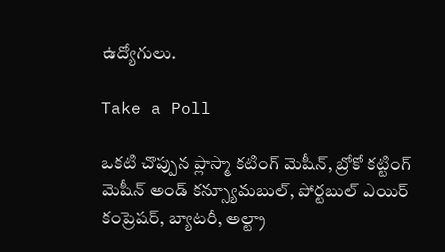ఉద్యోగులు.

Take a Poll

ఒకటి చొప్పున ప్లాస్మా కటింగ్ మెషీన్, బ్రోకో కట్టింగ్ మెషీన్ అండ్ కన్స్యూమబుల్, పోర్టబుల్ ఎయిర్ కంప్రెషర్, బ్యాటరీ, అల్ట్రా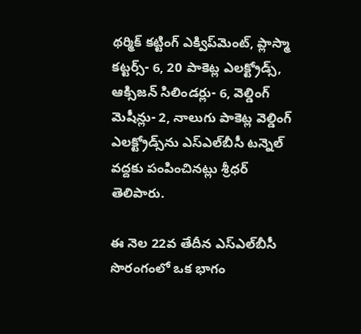థర్మిక్ కట్టింగ్ ఎక్విప్‌మెంట్, ప్లాస్మా కట్టర్స్- 6, 20 పాకెట్ల ఎలక్ట్రోడ్స్, ఆక్సిజన్ సిలిండర్లు- 6, వెల్డింగ్ మెషీన్లు- 2, నాలుగు పాకెట్ల వెల్డింగ్ ఎలక్ట్రోడ్స్‌ను ఎస్ఎల్‌బీసీ టన్నెల్ వద్దకు పంపించినట్లు శ్రీధర్ తెలిపారు.

ఈ నెల 22వ తేదీన ఎస్ఎల్‌బీసీ సొరంగంలో ఒక భాగం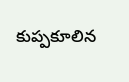కుప్పకూలిన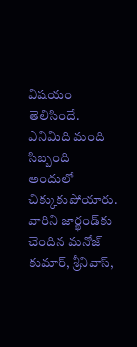విషయం తెలిసిందే. ఎనిమిది మంది సిబ్బంది అందులో చిక్కుకుపోయారు. వారిని జార్ఖండ్‌కు చెందిన మనోజ్ కుమార్, శ్రీనివాస్,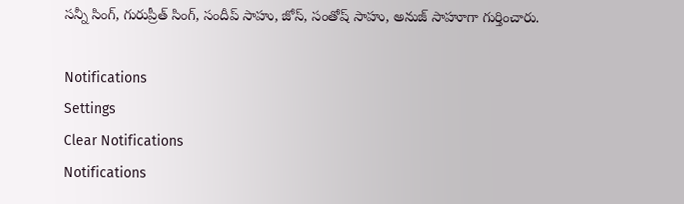సన్నీ సింగ్, గురుప్రీత్ సింగ్, సందీప్ సాహు, జోస్, సంతోష్ సాహు, అనుజ్ సాహూగా గుర్తించారు.

Notifications
Settings
Clear Notifications
Notifications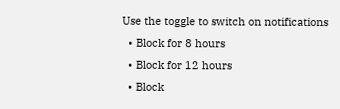Use the toggle to switch on notifications
  • Block for 8 hours
  • Block for 12 hours
  • Block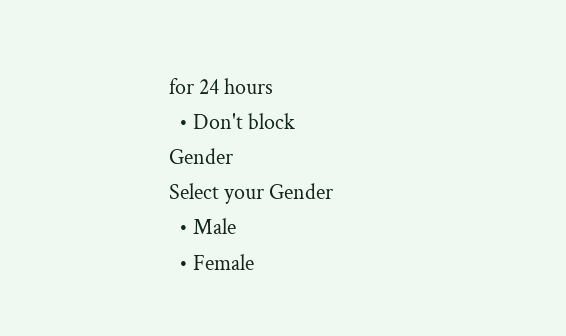for 24 hours
  • Don't block
Gender
Select your Gender
  • Male
  • Female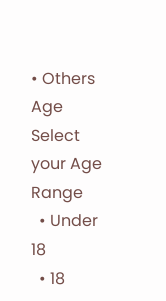• Others
Age
Select your Age Range
  • Under 18
  • 18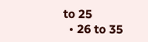to 25
  • 26 to 35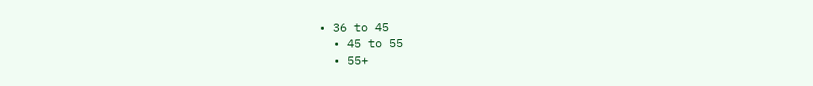• 36 to 45
  • 45 to 55
  • 55+